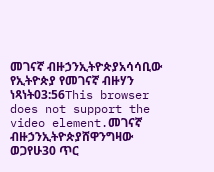መገናኛ ብዙኃንኢትዮጵያአሳሳቢው የኢትዮጵያ የመገናኛ ብዙሃን ነጻነት03:56This browser does not support the video element.መገናኛ ብዙኃንኢትዮጵያሸዋንግዛው ወጋየሁ30 ጥር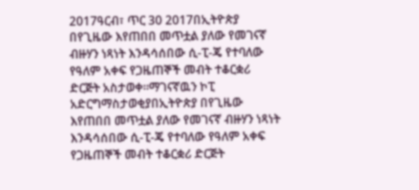2017ዓርብ፣ ጥር 30 2017በኢትዮጵያ በየጊዜው እየጠበበ መጥቷል ያለው የመገናኛ ብዙሃን ነጻነት እንዳሳሰበው ሲ-ፒ-ጄ የተባለው የዓለም አቀፍ የጋዜጠኞች መብት ተቆርቋሪ ድርጅት አስታወቀ።ማገናኛዉን ኮፒ አድርግማስታወቂያበኢትዮጵያ በየጊዜው እየጠበበ መጥቷል ያለው የመገናኛ ብዙሃን ነጻነት እንዳሳሰበው ሲ-ፒ-ጄ የተባለው የዓለም አቀፍ የጋዜጠኞች መብት ተቆርቋሪ ድርጅት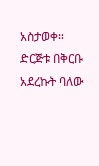አስታወቀ። ድርጅቱ በቅርቡ አደረኩት ባለው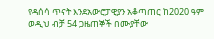የዳሰሳ ጥናት እንደአውሮፓዊያን አቆጣጠር ከ2020 ዓም ወዲህ ብቻ 54 ጋዜጠኞች በሙያቸው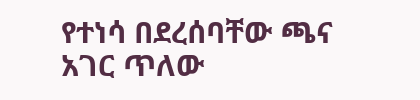የተነሳ በደረሰባቸው ጫና አገር ጥለው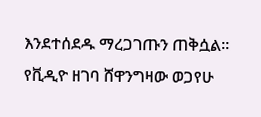እንደተሰደዱ ማረጋገጡን ጠቅሷል። የቪዲዮ ዘገባ ሸዋንግዛው ወጋየሁ